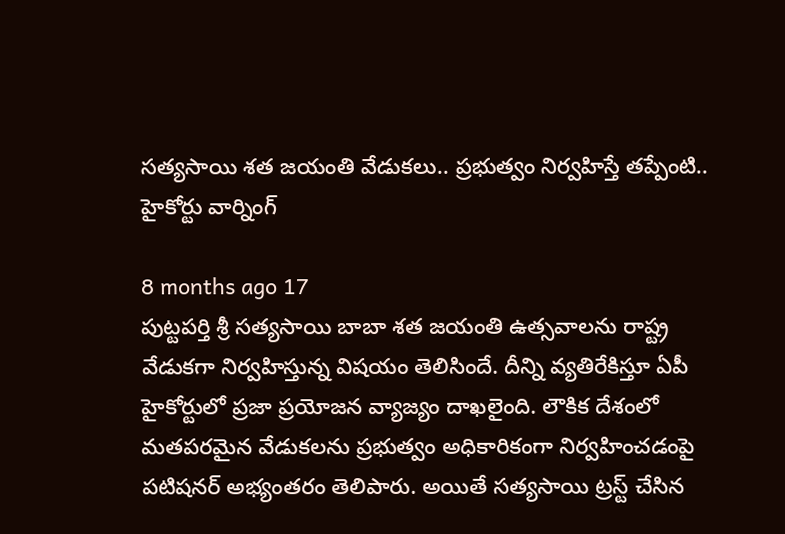సత్యసాయి శత జయంతి వేడుకలు.. ప్రభుత్వం నిర్వహిస్తే తప్పేంటి.. హైకోర్టు వార్నింగ్

8 months ago 17
పుట్టపర్తి శ్రీ సత్యసాయి బాబా శత జయంతి ఉత్సవాలను రాష్ట్ర వేడుకగా నిర్వహిస్తున్న విషయం తెలిసిందే. దీన్ని వ్యతిరేకిస్తూ ఏపీ హైకోర్టులో ప్రజా ప్రయోజన వ్యాజ్యం దాఖలైంది. లౌకిక దేశంలో మతపరమైన వేడుకలను ప్రభుత్వం అధికారికంగా నిర్వహించడంపై పటిషనర్ అభ్యంతరం తెలిపారు. అయితే సత్యసాయి ట్రస్ట్ చేసిన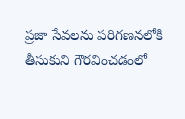ప్రజా సేవలను పరిగణనలోకి తీసుకుని గౌరవించడంలో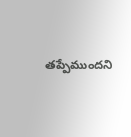తప్పేముందని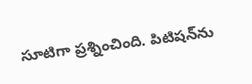సూటిగా ప్రశ్నించింది. పిటిషన్‌ను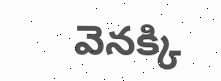వెనక్కి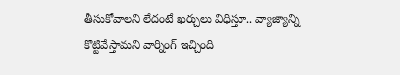తీసుకోవాలని లేదంటే ఖర్చులు విధిస్తూ.. వ్యాజ్యాన్ని కొట్టివేస్తామని వార్నింగ్ ఇచ్చింది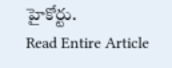హైకోర్టు.
Read Entire Article